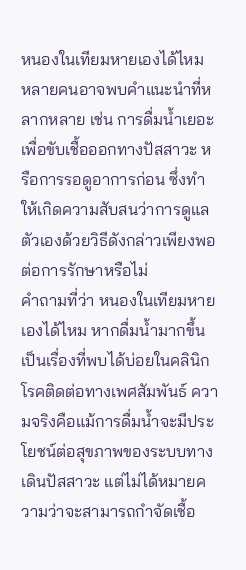หนองในเทียมหายเองได้ไหม หลายคนอาจพบคำแนะนำที่หลากหลาย เช่น การดื่มน้ำเยอะเพื่อขับเชื้อออกทางปัสสาวะ หรือการรอดูอาการก่อน ซึ่งทำให้เกิดความสับสนว่าการดูแลตัวเองด้วยวิธีดังกล่าวเพียงพอต่อการรักษาหรือไม่
คำถามที่ว่า หนองในเทียมหายเองได้ไหม หากดื่มน้ำมากขึ้น เป็นเรื่องที่พบได้บ่อยในคลินิกโรคติดต่อทางเพศสัมพันธ์ ความจริงคือแม้การดื่มน้ำจะมีประโยชน์ต่อสุขภาพของระบบทางเดินปัสสาวะ แต่ไม่ได้หมายความว่าจะสามารถกำจัดเชื้อ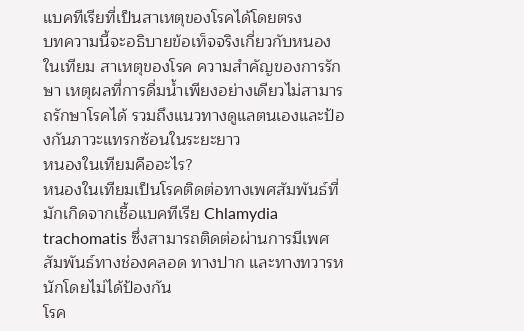แบคทีเรียที่เป็นสาเหตุของโรคได้โดยตรง
บทความนี้จะอธิบายข้อเท็จจริงเกี่ยวกับหนองในเทียม สาเหตุของโรค ความสำคัญของการรักษา เหตุผลที่การดื่มน้ำเพียงอย่างเดียวไม่สามารถรักษาโรคได้ รวมถึงแนวทางดูแลตนเองและป้องกันภาวะแทรกซ้อนในระยะยาว
หนองในเทียมคืออะไร?
หนองในเทียมเป็นโรคติดต่อทางเพศสัมพันธ์ที่มักเกิดจากเชื้อแบคทีเรีย Chlamydia trachomatis ซึ่งสามารถติดต่อผ่านการมีเพศสัมพันธ์ทางช่องคลอด ทางปาก และทางทวารหนักโดยไม่ได้ป้องกัน
โรค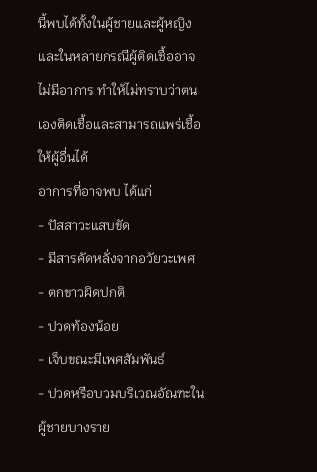นี้พบได้ทั้งในผู้ชายและผู้หญิง และในหลายกรณีผู้ติดเชื้ออาจไม่มีอาการ ทำให้ไม่ทราบว่าตนเองติดเชื้อและสามารถแพร่เชื้อให้ผู้อื่นได้
อาการที่อาจพบ ได้แก่
- ปัสสาวะแสบขัด
- มีสารคัดหลั่งจากอวัยวะเพศ
- ตกขาวผิดปกติ
- ปวดท้องน้อย
- เจ็บขณะมีเพศสัมพันธ์
- ปวดหรือบวมบริเวณอัณฑะในผู้ชายบางราย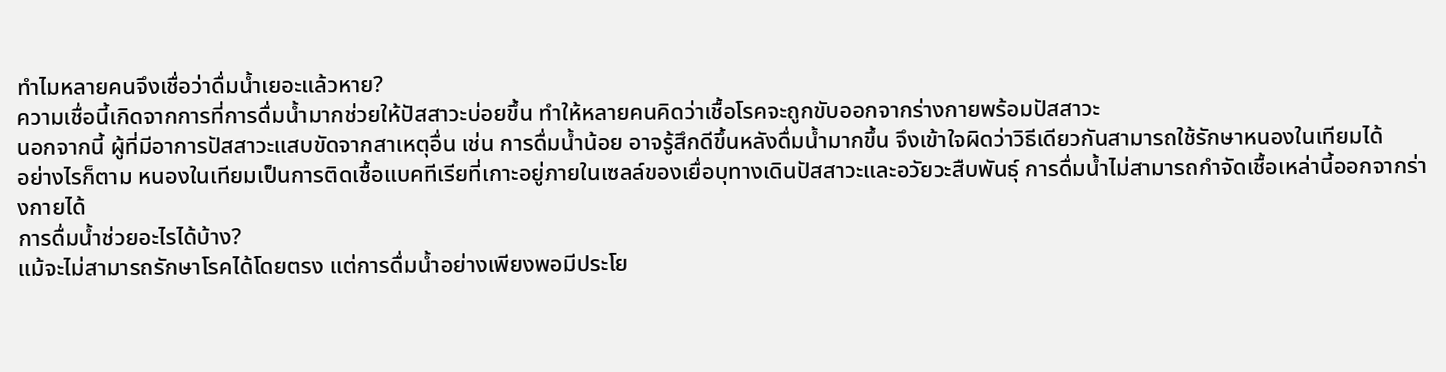ทำไมหลายคนจึงเชื่อว่าดื่มน้ำเยอะแล้วหาย?
ความเชื่อนี้เกิดจากการที่การดื่มน้ำมากช่วยให้ปัสสาวะบ่อยขึ้น ทำให้หลายคนคิดว่าเชื้อโรคจะถูกขับออกจากร่างกายพร้อมปัสสาวะ
นอกจากนี้ ผู้ที่มีอาการปัสสาวะแสบขัดจากสาเหตุอื่น เช่น การดื่มน้ำน้อย อาจรู้สึกดีขึ้นหลังดื่มน้ำมากขึ้น จึงเข้าใจผิดว่าวิธีเดียวกันสามารถใช้รักษาหนองในเทียมได้
อย่างไรก็ตาม หนองในเทียมเป็นการติดเชื้อแบคทีเรียที่เกาะอยู่ภายในเซลล์ของเยื่อบุทางเดินปัสสาวะและอวัยวะสืบพันธุ์ การดื่มน้ำไม่สามารถกำจัดเชื้อเหล่านี้ออกจากร่างกายได้
การดื่มน้ำช่วยอะไรได้บ้าง?
แม้จะไม่สามารถรักษาโรคได้โดยตรง แต่การดื่มน้ำอย่างเพียงพอมีประโย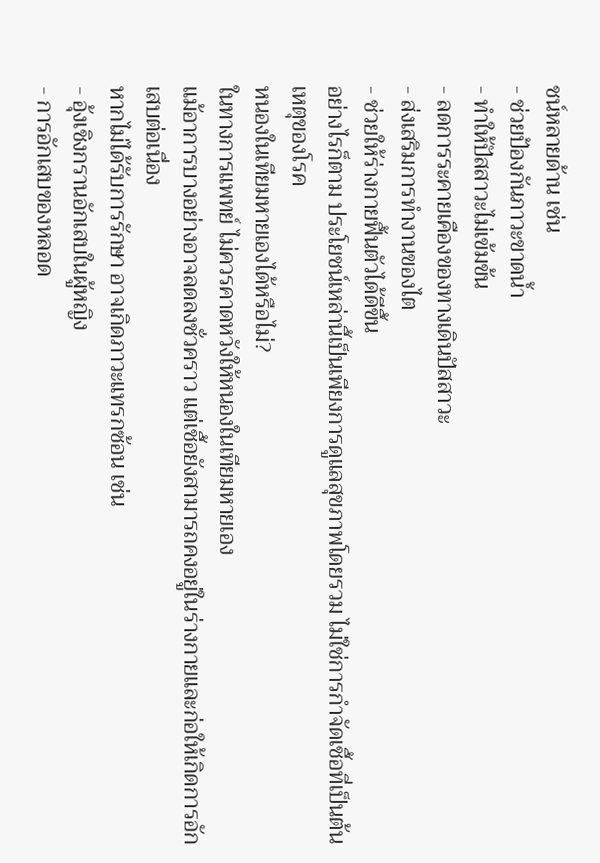ชน์หลายด้าน เช่น
- ช่วยป้องกันภาวะขาดน้ำ
- ทำให้ปัสสาวะไม่เข้มข้น
- ลดการระคายเคืองของทางเดินปัสสาวะ
- ส่งเสริมการทำงานของไต
- ช่วยให้ร่างกายฟื้นตัวได้ดีขึ้น
อย่างไรก็ตาม ประโยชน์เหล่านี้เป็นเพียงการดูแลสุขภาพโดยรวม ไม่ใช่การกำจัดเชื้อที่เป็นต้นเหตุของโรค
หนองในเทียมหายเองได้หรือไม่?
ในทางการแพทย์ ไม่ควรคาดหวังให้หนองในเทียมหายเอง
แม้อาการบางอย่างอาจลดลงชั่วคราว แต่เชื้อยังสามารถคงอยู่ในร่างกายและก่อให้เกิดการอักเสบต่อเนื่อง
หากไม่ได้รับการรักษา อาจเกิดภาวะแทรกซ้อน เช่น
- อุ้งเชิงกรานอักเสบในผู้หญิง
- การอักเสบของหลอด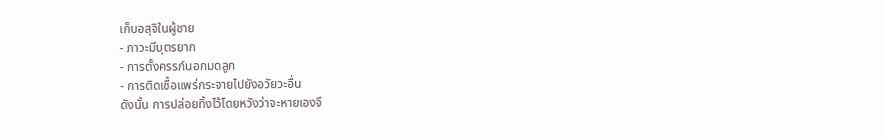เก็บอสุจิในผู้ชาย
- ภาวะมีบุตรยาก
- การตั้งครรภ์นอกมดลูก
- การติดเชื้อแพร่กระจายไปยังอวัยวะอื่น
ดังนั้น การปล่อยทิ้งไว้โดยหวังว่าจะหายเองจึ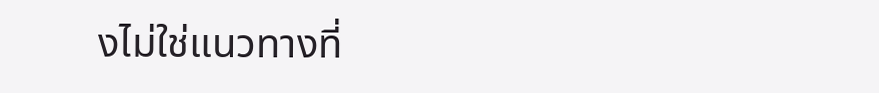งไม่ใช่แนวทางที่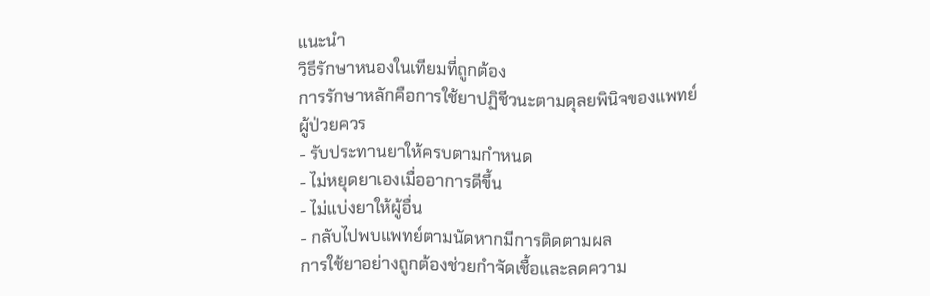แนะนำ
วิธีรักษาหนองในเทียมที่ถูกต้อง
การรักษาหลักคือการใช้ยาปฏิชีวนะตามดุลยพินิจของแพทย์
ผู้ป่วยควร
- รับประทานยาให้ครบตามกำหนด
- ไม่หยุดยาเองเมื่ออาการดีขึ้น
- ไม่แบ่งยาให้ผู้อื่น
- กลับไปพบแพทย์ตามนัดหากมีการติดตามผล
การใช้ยาอย่างถูกต้องช่วยกำจัดเชื้อและลดความ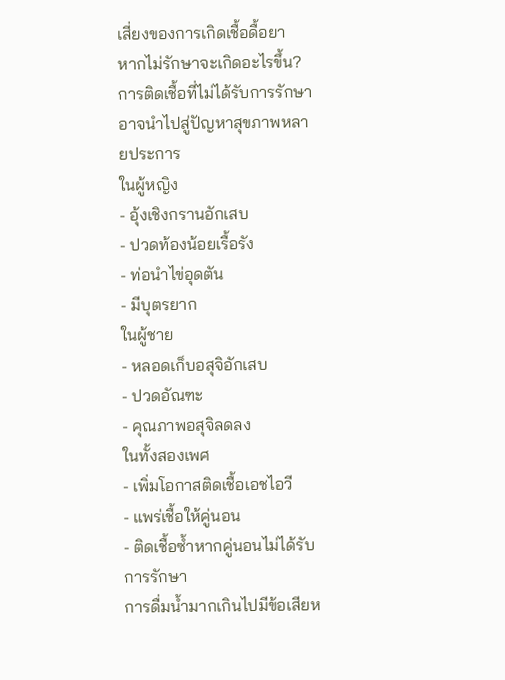เสี่ยงของการเกิดเชื้อดื้อยา
หากไม่รักษาจะเกิดอะไรขึ้น?
การติดเชื้อที่ไม่ได้รับการรักษาอาจนำไปสู่ปัญหาสุขภาพหลายประการ
ในผู้หญิง
- อุ้งเชิงกรานอักเสบ
- ปวดท้องน้อยเรื้อรัง
- ท่อนำไข่อุดตัน
- มีบุตรยาก
ในผู้ชาย
- หลอดเก็บอสุจิอักเสบ
- ปวดอัณฑะ
- คุณภาพอสุจิลดลง
ในทั้งสองเพศ
- เพิ่มโอกาสติดเชื้อเอชไอวี
- แพร่เชื้อให้คู่นอน
- ติดเชื้อซ้ำหากคู่นอนไม่ได้รับการรักษา
การดื่มน้ำมากเกินไปมีข้อเสียห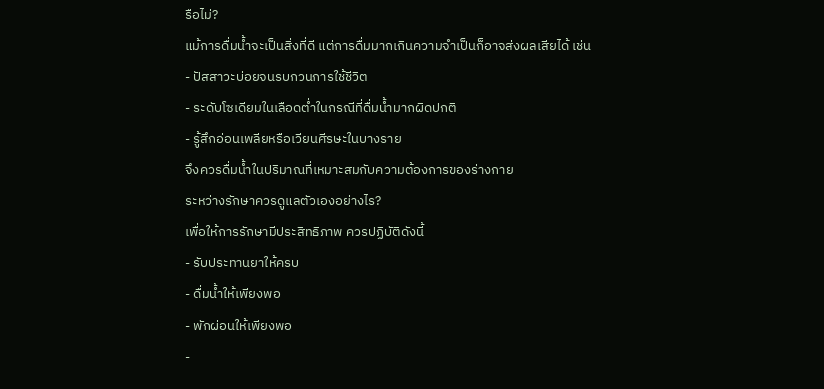รือไม่?
แม้การดื่มน้ำจะเป็นสิ่งที่ดี แต่การดื่มมากเกินความจำเป็นก็อาจส่งผลเสียได้ เช่น
- ปัสสาวะบ่อยจนรบกวนการใช้ชีวิต
- ระดับโซเดียมในเลือดต่ำในกรณีที่ดื่มน้ำมากผิดปกติ
- รู้สึกอ่อนเพลียหรือเวียนศีรษะในบางราย
จึงควรดื่มน้ำในปริมาณที่เหมาะสมกับความต้องการของร่างกาย
ระหว่างรักษาควรดูแลตัวเองอย่างไร?
เพื่อให้การรักษามีประสิทธิภาพ ควรปฏิบัติดังนี้
- รับประทานยาให้ครบ
- ดื่มน้ำให้เพียงพอ
- พักผ่อนให้เพียงพอ
-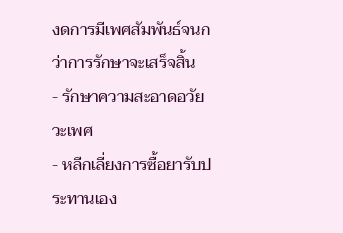งดการมีเพศสัมพันธ์จนกว่าการรักษาจะเสร็จสิ้น
- รักษาความสะอาดอวัยวะเพศ
- หลีกเลี่ยงการซื้อยารับประทานเอง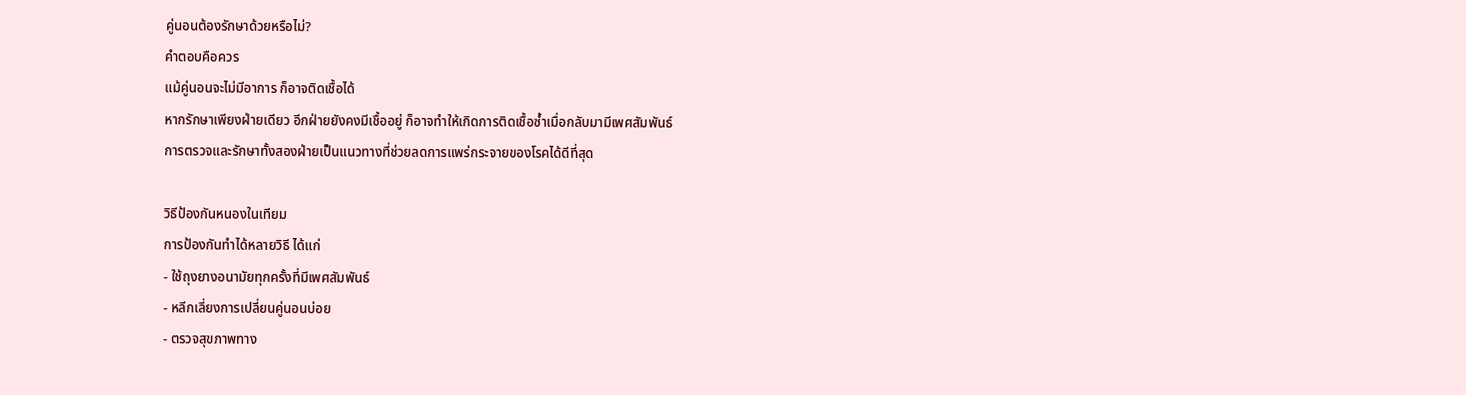คู่นอนต้องรักษาด้วยหรือไม่?
คำตอบคือควร
แม้คู่นอนจะไม่มีอาการ ก็อาจติดเชื้อได้
หากรักษาเพียงฝ่ายเดียว อีกฝ่ายยังคงมีเชื้ออยู่ ก็อาจทำให้เกิดการติดเชื้อซ้ำเมื่อกลับมามีเพศสัมพันธ์
การตรวจและรักษาทั้งสองฝ่ายเป็นแนวทางที่ช่วยลดการแพร่กระจายของโรคได้ดีที่สุด

วิธีป้องกันหนองในเทียม
การป้องกันทำได้หลายวิธี ได้แก่
- ใช้ถุงยางอนามัยทุกครั้งที่มีเพศสัมพันธ์
- หลีกเลี่ยงการเปลี่ยนคู่นอนบ่อย
- ตรวจสุขภาพทาง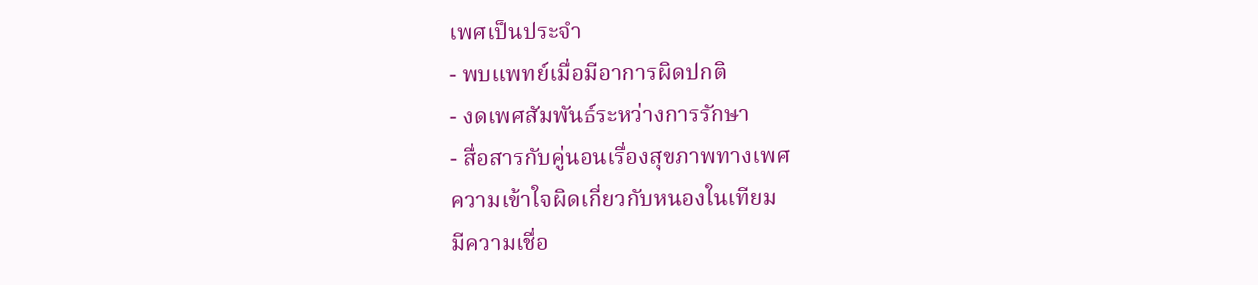เพศเป็นประจำ
- พบแพทย์เมื่อมีอาการผิดปกติ
- งดเพศสัมพันธ์ระหว่างการรักษา
- สื่อสารกับคู่นอนเรื่องสุขภาพทางเพศ
ความเข้าใจผิดเกี่ยวกับหนองในเทียม
มีความเชื่อ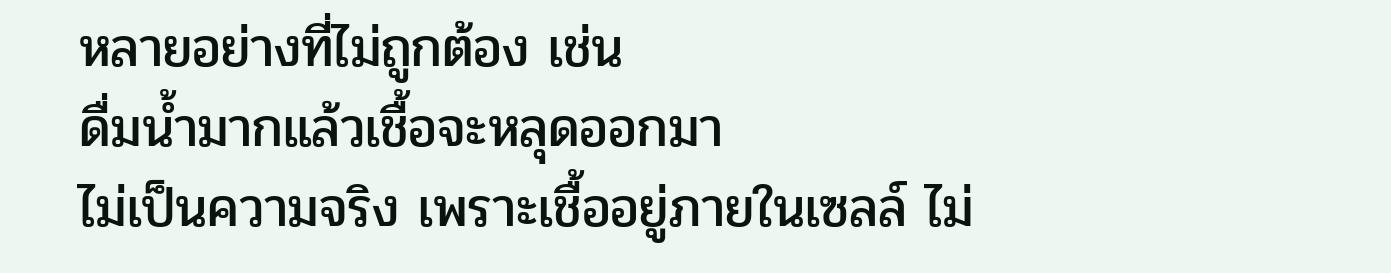หลายอย่างที่ไม่ถูกต้อง เช่น
ดื่มน้ำมากแล้วเชื้อจะหลุดออกมา
ไม่เป็นความจริง เพราะเชื้ออยู่ภายในเซลล์ ไม่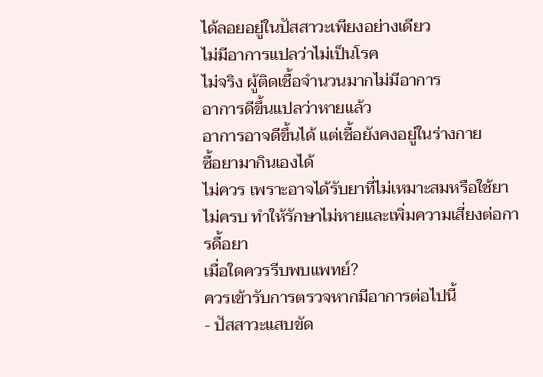ได้ลอยอยู่ในปัสสาวะเพียงอย่างเดียว
ไม่มีอาการแปลว่าไม่เป็นโรค
ไม่จริง ผู้ติดเชื้อจำนวนมากไม่มีอาการ
อาการดีขึ้นแปลว่าหายแล้ว
อาการอาจดีขึ้นได้ แต่เชื้อยังคงอยู่ในร่างกาย
ซื้อยามากินเองได้
ไม่ควร เพราะอาจได้รับยาที่ไม่เหมาะสมหรือใช้ยาไม่ครบ ทำให้รักษาไม่หายและเพิ่มความเสี่ยงต่อการดื้อยา
เมื่อใดควรรีบพบแพทย์?
ควรเข้ารับการตรวจหากมีอาการต่อไปนี้
- ปัสสาวะแสบขัด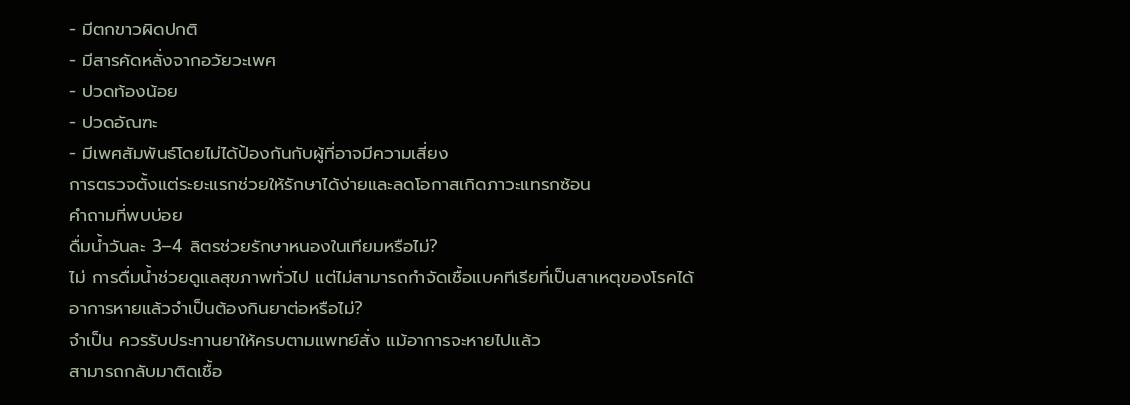- มีตกขาวผิดปกติ
- มีสารคัดหลั่งจากอวัยวะเพศ
- ปวดท้องน้อย
- ปวดอัณฑะ
- มีเพศสัมพันธ์โดยไม่ได้ป้องกันกับผู้ที่อาจมีความเสี่ยง
การตรวจตั้งแต่ระยะแรกช่วยให้รักษาได้ง่ายและลดโอกาสเกิดภาวะแทรกซ้อน
คำถามที่พบบ่อย
ดื่มน้ำวันละ 3–4 ลิตรช่วยรักษาหนองในเทียมหรือไม่?
ไม่ การดื่มน้ำช่วยดูแลสุขภาพทั่วไป แต่ไม่สามารถกำจัดเชื้อแบคทีเรียที่เป็นสาเหตุของโรคได้
อาการหายแล้วจำเป็นต้องกินยาต่อหรือไม่?
จำเป็น ควรรับประทานยาให้ครบตามแพทย์สั่ง แม้อาการจะหายไปแล้ว
สามารถกลับมาติดเชื้อ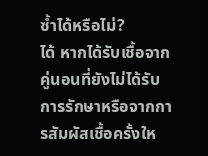ซ้ำได้หรือไม่?
ได้ หากได้รับเชื้อจากคู่นอนที่ยังไม่ได้รับการรักษาหรือจากการสัมผัสเชื้อครั้งให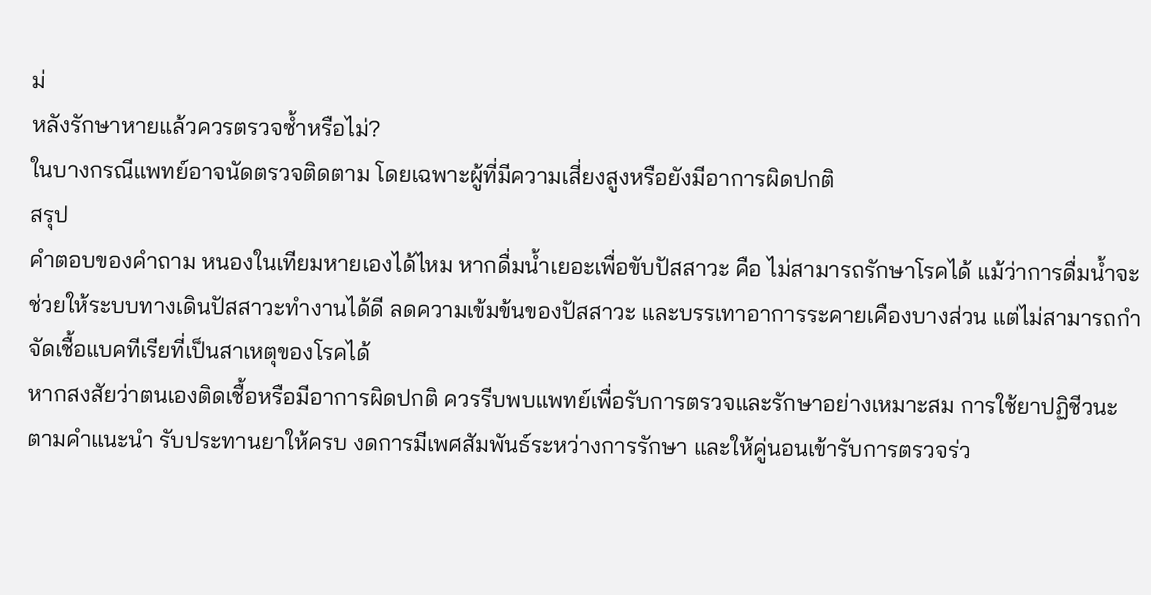ม่
หลังรักษาหายแล้วควรตรวจซ้ำหรือไม่?
ในบางกรณีแพทย์อาจนัดตรวจติดตาม โดยเฉพาะผู้ที่มีความเสี่ยงสูงหรือยังมีอาการผิดปกติ
สรุป
คำตอบของคำถาม หนองในเทียมหายเองได้ไหม หากดื่มน้ำเยอะเพื่อขับปัสสาวะ คือ ไม่สามารถรักษาโรคได้ แม้ว่าการดื่มน้ำจะช่วยให้ระบบทางเดินปัสสาวะทำงานได้ดี ลดความเข้มข้นของปัสสาวะ และบรรเทาอาการระคายเคืองบางส่วน แต่ไม่สามารถกำจัดเชื้อแบคทีเรียที่เป็นสาเหตุของโรคได้
หากสงสัยว่าตนเองติดเชื้อหรือมีอาการผิดปกติ ควรรีบพบแพทย์เพื่อรับการตรวจและรักษาอย่างเหมาะสม การใช้ยาปฏิชีวนะตามคำแนะนำ รับประทานยาให้ครบ งดการมีเพศสัมพันธ์ระหว่างการรักษา และให้คู่นอนเข้ารับการตรวจร่ว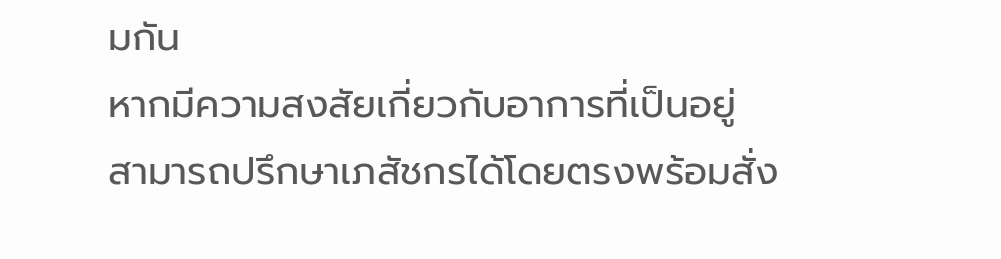มกัน
หากมีความสงสัยเกี่ยวกับอาการที่เป็นอยู่ สามารถปรึกษาเภสัชกรได้โดยตรงพร้อมสั่ง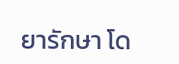ยารักษา โด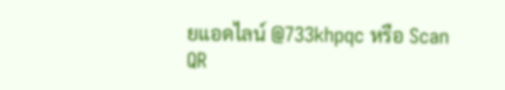ยแอดไลน์ @733khpqc หรือ Scan QR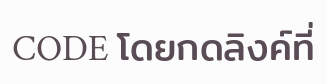CODE โดยกดลิงค์ที่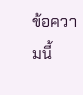ข้อความนี้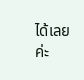ได้เลยค่ะ